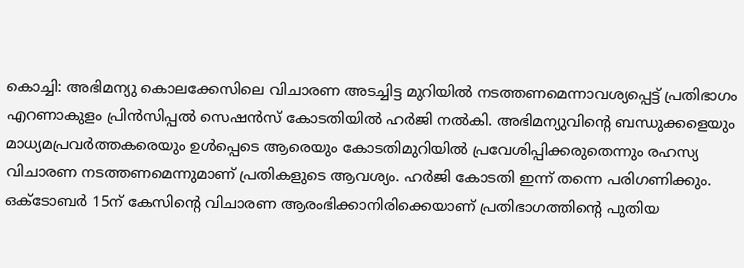കൊച്ചി: അഭിമന്യു കൊലക്കേസിലെ വിചാരണ അടച്ചിട്ട മുറിയിൽ നടത്തണമെന്നാവശ്യപ്പെട്ട് പ്രതിഭാഗം എറണാകുളം പ്രിൻസിപ്പൽ സെഷൻസ് കോടതിയിൽ ഹർജി നൽകി. അഭിമന്യുവിന്റെ ബന്ധുക്കളെയും മാധ്യമപ്രവർത്തകരെയും ഉൾപ്പെടെ ആരെയും കോടതിമുറിയിൽ പ്രവേശിപ്പിക്കരുതെന്നും രഹസ്യ വിചാരണ നടത്തണമെന്നുമാണ് പ്രതികളുടെ ആവശ്യം. ഹർജി കോടതി ഇന്ന് തന്നെ പരിഗണിക്കും. ഒക്ടോബർ 15ന് കേസിന്റെ വിചാരണ ആരംഭിക്കാനിരിക്കെയാണ് പ്രതിഭാഗത്തിന്റെ പുതിയ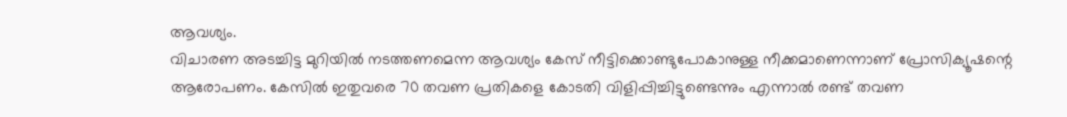ആവശ്യം.
വിചാരണ അടച്ചിട്ട മുറിയിൽ നടത്തണമെന്ന ആവശ്യം കേസ് നീട്ടിക്കൊണ്ടുപോകാനുള്ള നീക്കമാണെന്നാണ് പ്രോസിക്യൂഷന്റെ ആരോപണം. കേസിൽ ഇതുവരെ 70 തവണ പ്രതികളെ കോടതി വിളിപ്പിച്ചിട്ടുണ്ടെന്നും എന്നാൽ രണ്ട് തവണ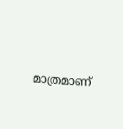മാത്രമാണ്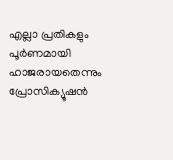എല്ലാ പ്രതികളും പൂർണമായി ഹാജരായതെന്നും പ്രോസിക്യൂഷൻ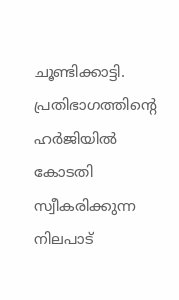ചൂണ്ടിക്കാട്ടി. പ്രതിഭാഗത്തിന്റെ ഹർജിയിൽ കോടതി സ്വീകരിക്കുന്ന നിലപാട്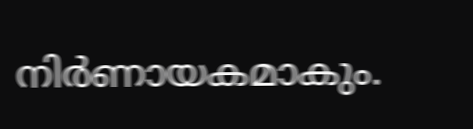നിർണായകമാകും.